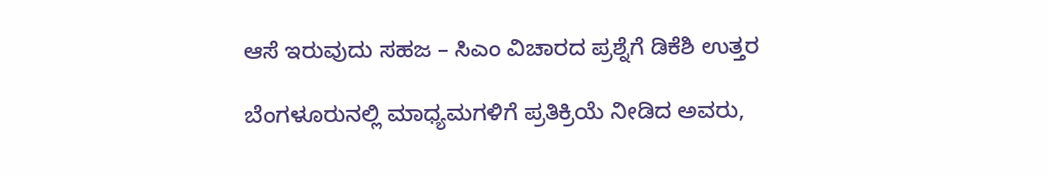ಆಸೆ ಇರುವುದು ಸಹಜ – ಸಿಎಂ ವಿಚಾರದ ಪ್ರಶ್ನೆಗೆ ಡಿಕೆಶಿ ಉತ್ತರ

ಬೆಂಗಳೂರುನಲ್ಲಿ ಮಾಧ್ಯಮಗಳಿಗೆ ಪ್ರತಿಕ್ರಿಯೆ ನೀಡಿದ ಅವರು,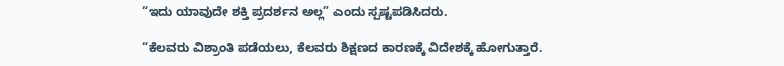“ಇದು ಯಾವುದೇ ಶಕ್ತಿ ಪ್ರದರ್ಶನ ಅಲ್ಲ” ಎಂದು ಸ್ಪಷ್ಟಪಡಿಸಿದರು.

“ಕೆಲವರು ವಿಶ್ರಾಂತಿ ಪಡೆಯಲು, ಕೆಲವರು ಶಿಕ್ಷಣದ ಕಾರಣಕ್ಕೆ ವಿದೇಶಕ್ಕೆ ಹೋಗುತ್ತಾರೆ.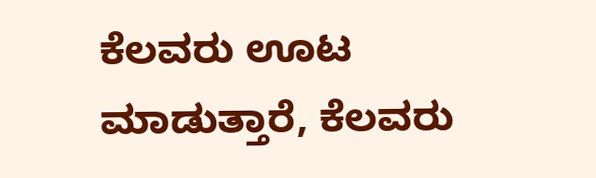ಕೆಲವರು ಊಟ ಮಾಡುತ್ತಾರೆ, ಕೆಲವರು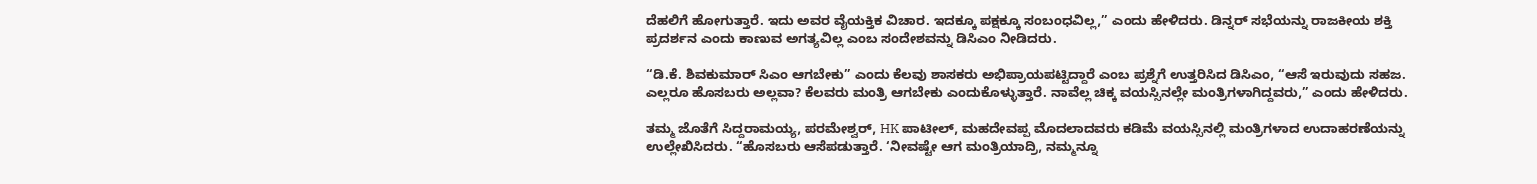ದೆಹಲಿಗೆ ಹೋಗುತ್ತಾರೆ. ಇದು ಅವರ ವೈಯಕ್ತಿಕ ವಿಚಾರ. ಇದಕ್ಕೂ ಪಕ್ಷಕ್ಕೂ ಸಂಬಂಧವಿಲ್ಲ,” ಎಂದು ಹೇಳಿದರು. ಡಿನ್ನರ್ ಸಭೆಯನ್ನು ರಾಜಕೀಯ ಶಕ್ತಿ ಪ್ರದರ್ಶನ ಎಂದು ಕಾಣುವ ಅಗತ್ಯವಿಲ್ಲ ಎಂಬ ಸಂದೇಶವನ್ನು ಡಿಸಿಎಂ ನೀಡಿದರು.

“ಡಿ.ಕೆ. ಶಿವಕುಮಾರ್ ಸಿಎಂ ಆಗಬೇಕು” ಎಂದು ಕೆಲವು ಶಾಸಕರು ಅಭಿಪ್ರಾಯಪಟ್ಟಿದ್ದಾರೆ ಎಂಬ ಪ್ರಶ್ನೆಗೆ ಉತ್ತರಿಸಿದ ಡಿಸಿಎಂ, “ಆಸೆ ಇರುವುದು ಸಹಜ. ಎಲ್ಲರೂ ಹೊಸಬರು ಅಲ್ಲವಾ? ಕೆಲವರು ಮಂತ್ರಿ ಆಗಬೇಕು ಎಂದುಕೊಳ್ಳುತ್ತಾರೆ. ನಾವೆಲ್ಲ ಚಿಕ್ಕ ವಯಸ್ಸಿನಲ್ಲೇ ಮಂತ್ರಿಗಳಾಗಿದ್ದವರು,” ಎಂದು ಹೇಳಿದರು.

ತಮ್ಮ ಜೊತೆಗೆ ಸಿದ್ದರಾಮಯ್ಯ, ಪರಮೇಶ್ವರ್, HK ಪಾಟೀಲ್, ಮಹದೇವಪ್ಪ ಮೊದಲಾದವರು ಕಡಿಮೆ ವಯಸ್ಸಿನಲ್ಲಿ ಮಂತ್ರಿಗಳಾದ ಉದಾಹರಣೆಯನ್ನು ಉಲ್ಲೇಖಿಸಿದರು. “ಹೊಸಬರು ಆಸೆಪಡುತ್ತಾರೆ. ‘ನೀವಷ್ಟೇ ಆಗ ಮಂತ್ರಿಯಾದ್ರಿ, ನಮ್ಮನ್ನೂ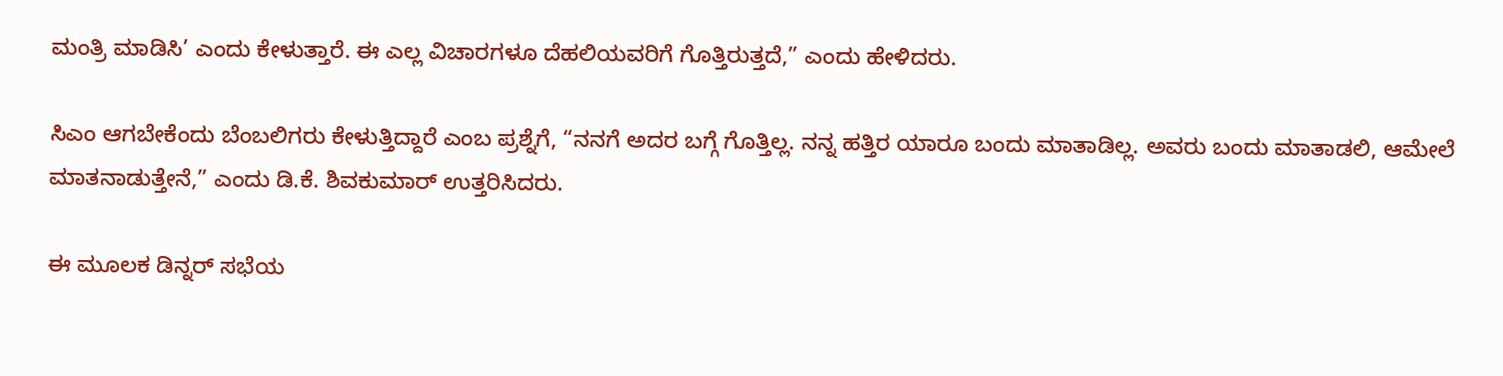ಮಂತ್ರಿ ಮಾಡಿಸಿ’ ಎಂದು ಕೇಳುತ್ತಾರೆ. ಈ ಎಲ್ಲ ವಿಚಾರಗಳೂ ದೆಹಲಿಯವರಿಗೆ ಗೊತ್ತಿರುತ್ತದೆ,” ಎಂದು ಹೇಳಿದರು.

ಸಿಎಂ ಆಗಬೇಕೆಂದು ಬೆಂಬಲಿಗರು ಕೇಳುತ್ತಿದ್ದಾರೆ ಎಂಬ ಪ್ರಶ್ನೆಗೆ, “ನನಗೆ ಅದರ ಬಗ್ಗೆ ಗೊತ್ತಿಲ್ಲ. ನನ್ನ ಹತ್ತಿರ ಯಾರೂ ಬಂದು ಮಾತಾಡಿಲ್ಲ. ಅವರು ಬಂದು ಮಾತಾಡಲಿ, ಆಮೇಲೆ ಮಾತನಾಡುತ್ತೇನೆ,” ಎಂದು ಡಿ.ಕೆ. ಶಿವಕುಮಾರ್ ಉತ್ತರಿಸಿದರು.

ಈ ಮೂಲಕ ಡಿನ್ನರ್ ಸಭೆಯ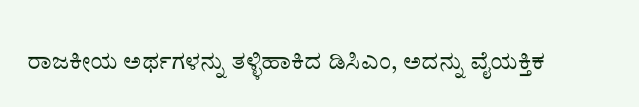ರಾಜಕೀಯ ಅರ್ಥಗಳನ್ನು ತಳ್ಳಿಹಾಕಿದ ಡಿಸಿಎಂ, ಅದನ್ನು ವೈಯಕ್ತಿಕ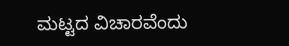ಮಟ್ಟದ ವಿಚಾರವೆಂದು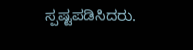ಸ್ಪಷ್ಟಪಡಿಸಿದರು.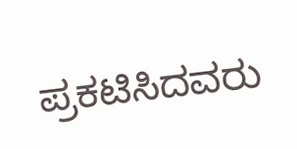ಪ್ರಕಟಿಸಿದವರು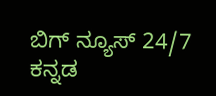ಬಿಗ್ ನ್ಯೂಸ್ 24/7 ಕನ್ನಡ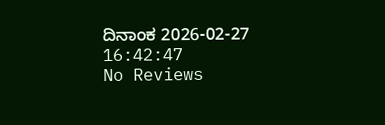ದಿನಾಂಕ 2026-02-27 16:42:47
No Reviews